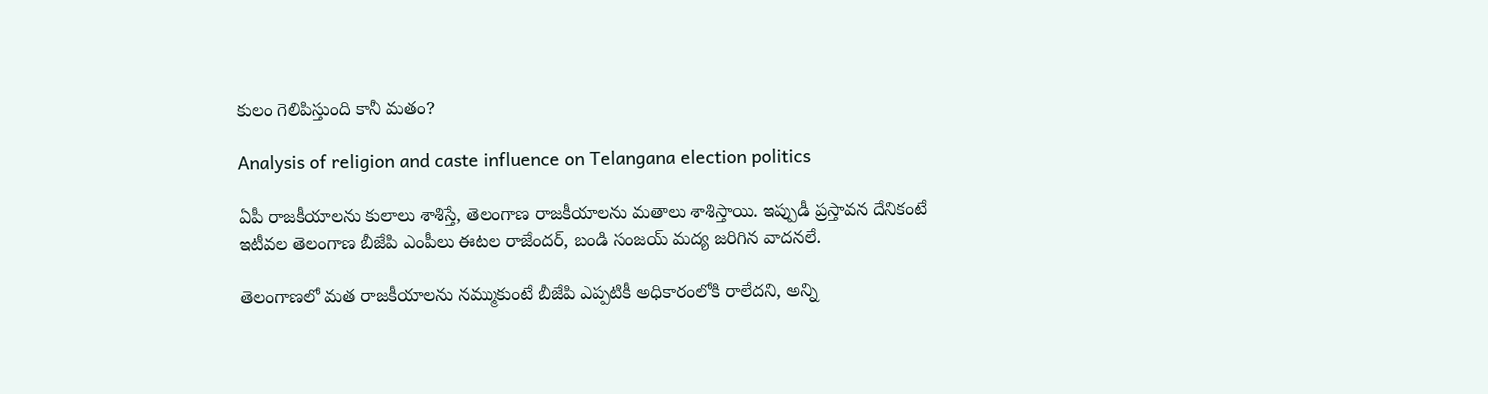కులం గెలిపిస్తుంది కానీ మతం?

Analysis of religion and caste influence on Telangana election politics

ఏపీ రాజకీయాలను కులాలు శాశిస్తే, తెలంగాణ రాజకీయాలను మతాలు శాశిస్తాయి. ఇప్పుడీ ప్రస్తావన దేనికంటే ఇటీవల తెలంగాణ బీజేపి ఎంపీలు ఈటల రాజేందర్‌, బండి సంజయ్‌ మద్య జరిగిన వాదనలే.

తెలంగాణలో మత రాజకీయాలను నమ్ముకుంటే బీజేపి ఎప్పటికీ అధికారంలోకి రాలేదని, అన్ని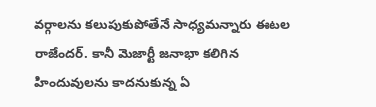వర్గాలను కలుపుకుపోతేనే సాధ్యమన్నారు ఈటల రాజేందర్‌. కానీ మెజార్టీ జనాభా కలిగిన హిందువులను కాదనుకున్న ఏ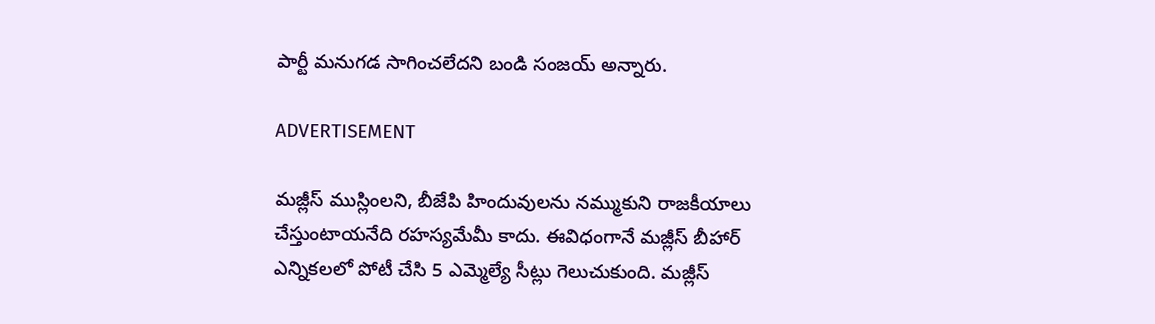పార్టీ మనుగడ సాగించలేదని బండి సంజయ్‌ అన్నారు.

ADVERTISEMENT

మజ్లీస్ ముస్లింలని, బీజేపి హిందువులను నమ్ముకుని రాజకీయాలు చేస్తుంటాయనేది రహస్యమేమీ కాదు. ఈవిధంగానే మజ్లీస్ బీహార్‌ ఎన్నికలలో పోటీ చేసి 5 ఎమ్మెల్యే సీట్లు గెలుచుకుంది. మజ్లీస్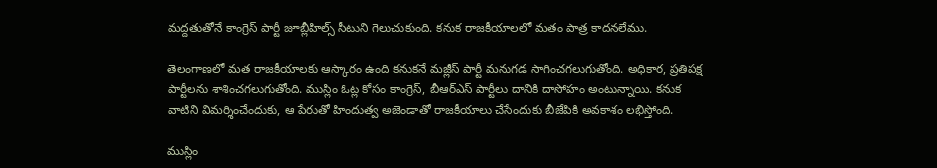మద్దతుతోనే కాంగ్రెస్‌ పార్టీ జూబ్లీహిల్స్‌ సీటుని గెలుచుకుంది. కనుక రాజకీయాలలో మతం పాత్ర కాదనలేము.

తెలంగాణలో మత రాజకీయాలకు ఆస్కారం ఉంది కనుకనే మజ్లీస్ పార్టీ మనుగడ సాగించగలుగుతోంది. అధికార, ప్రతిపక్ష పార్టీలను శాశించగలుగుతోంది. ముస్లిం ఓట్ల కోసం కాంగ్రెస్‌, బీఆర్ఎస్‌ పార్టీలు దానికి దాసోహం అంటున్నాయి. కనుక వాటిని విమర్శించేందుకు, ఆ పేరుతో హిందుత్వ అజెండాతో రాజకీయాలు చేసేందుకు బీజేపికి అవకాశం లభిస్తోంది.

ముస్లిం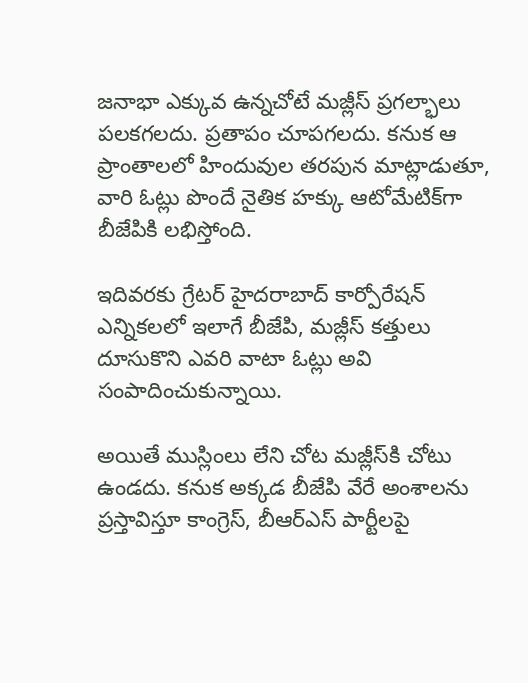జనాభా ఎక్కువ ఉన్నచోటే మజ్లీస్ ప్రగల్భాలు పలకగలదు. ప్రతాపం చూపగలదు. కనుక ఆ ప్రాంతాలలో హిందువుల తరపున మాట్లాడుతూ, వారి ఓట్లు పొందే నైతిక హక్కు ఆటోమేటిక్‌గా బీజేపికి లభిస్తోంది.

ఇదివరకు గ్రేటర్ హైదరాబాద్‌ కార్పోరేషన్ ఎన్నికలలో ఇలాగే బీజేపి, మజ్లీస్ కత్తులు దూసుకొని ఎవరి వాటా ఓట్లు అవి సంపాదించుకున్నాయి.

అయితే ముస్లింలు లేని చోట మజ్లీస్‌కి చోటు ఉండదు. కనుక అక్కడ బీజేపి వేరే అంశాలను ప్రస్తావిస్తూ కాంగ్రెస్‌, బీఆర్ఎస్‌ పార్టీలపై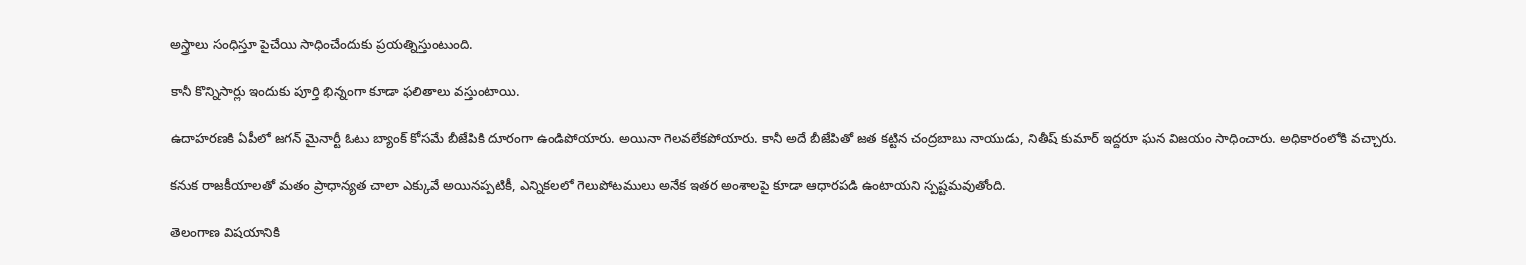అస్త్రాలు సంధిస్తూ పైచేయి సాధించేందుకు ప్రయత్నిస్తుంటుంది.

కానీ కొన్నిసార్లు ఇందుకు పూర్తి భిన్నంగా కూడా ఫలితాలు వస్తుంటాయి.

ఉదాహరణకి ఏపీలో జగన్‌ మైనార్టీ ఓటు బ్యాంక్ కోసమే బీజేపికి దూరంగా ఉండిపోయారు. అయినా గెలవలేకపోయారు. కానీ అదే బీజేపితో జత కట్టిన చంద్రబాబు నాయుడు, నితీష్ కుమార్‌ ఇద్దరూ ఘన విజయం సాధించారు. అధికారంలోకి వచ్చారు.

కనుక రాజకీయాలతో మతం ప్రాధాన్యత చాలా ఎక్కువే అయినప్పటికీ, ఎన్నికలలో గెలుపోటములు అనేక ఇతర అంశాలపై కూడా ఆధారపడి ఉంటాయని స్పష్టమవుతోంది.

తెలంగాణ విషయానికి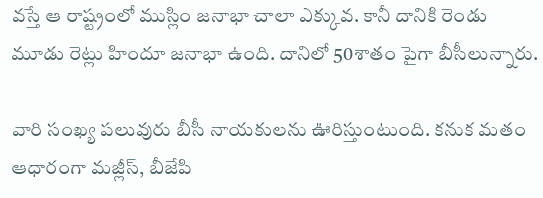వస్తే ఆ రాష్ట్రంలో ముస్లిం జనాభా చాలా ఎక్కువ. కానీ దానికి రెండు మూడు రెట్లు హిందూ జనాభా ఉంది. దానిలో 50శాతం పైగా బీసీలున్నారు.

వారి సంఖ్య పలువురు బీసీ నాయకులను ఊరిస్తుంటుంది. కనుక మతం ఆధారంగా మజ్లీస్, బీజేపి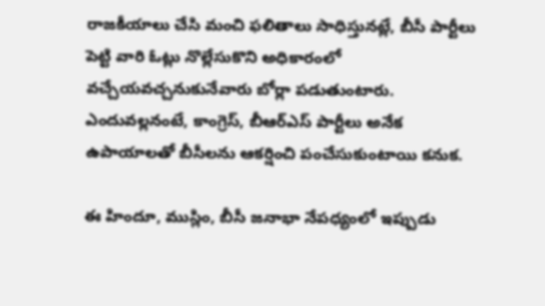రాజకీయాలు చేసి మంచి ఫలితాలు సాధిస్తునట్లే, బీసీ పార్టీలు పెట్టి వారి ఓట్లు నొల్లేసుకొని అధికారంలో వచ్చేయవచ్చనుకునేవారు బోర్లా పడుతుంటారు. ఎందువల్లనంటే, కాంగ్రెస్‌, బీఆర్ఎస్‌ పార్టీలు అనేక ఉపాయాలతో బీసీలను ఆకర్షించి పంచేసుకుంటాయి కనుక.

ఈ హిందూ, ముస్లిం, బీసీ జనాభా నేపధ్యంలో ఇప్పుడు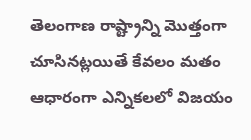తెలంగాణ రాష్ట్రాన్ని మొత్తంగా చూసినట్లయితే కేవలం మతం ఆధారంగా ఎన్నికలలో విజయం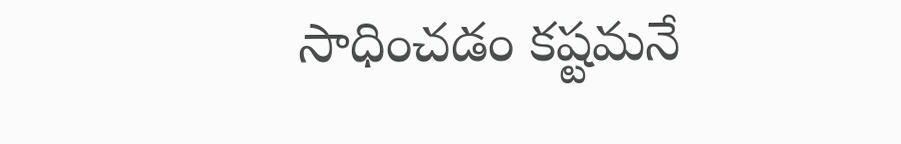సాధించడం కష్టమనే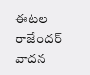ఈటల రాజేందర్‌ వాదన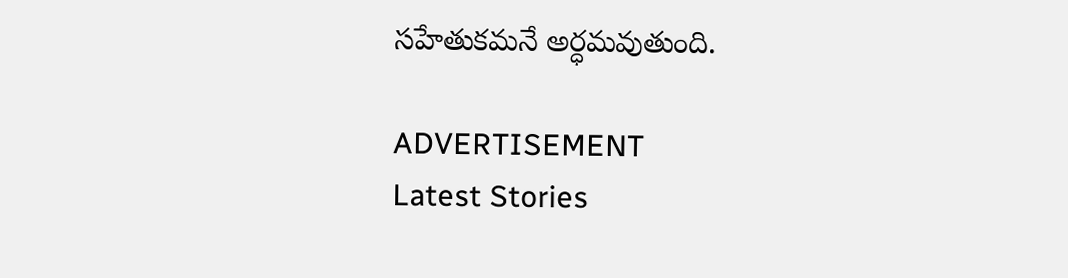సహేతుకమనే అర్ధమవుతుంది.

ADVERTISEMENT
Latest Stories